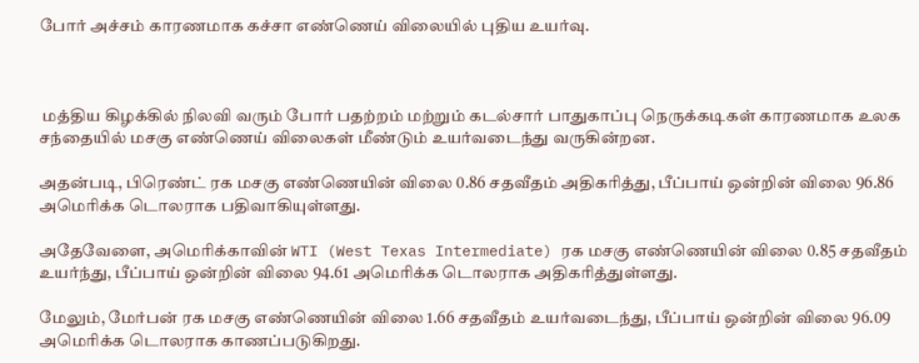போர் அச்சம் காரணமாக கச்சா எண்ணெய் விலையில் புதிய உயர்வு.



 மத்திய கிழக்கில் நிலவி வரும் போர் பதற்றம் மற்றும் கடல்சார் பாதுகாப்பு நெருக்கடிகள் காரணமாக உலக சந்தையில் மசகு எண்ணெய் விலைகள் மீண்டும் உயர்வடைந்து வருகின்றன.

அதன்படி, பிரெண்ட் ரக மசகு எண்ணெயின் விலை 0.86 சதவீதம் அதிகரித்து, பீப்பாய் ஒன்றின் விலை 96.86 அமெரிக்க டொலராக பதிவாகியுள்ளது.

அதேவேளை, அமெரிக்காவின் WTI (West Texas Intermediate) ரக மசகு எண்ணெயின் விலை 0.85 சதவீதம் உயர்ந்து, பீப்பாய் ஒன்றின் விலை 94.61 அமெரிக்க டொலராக அதிகரித்துள்ளது.

மேலும், மேர்பன் ரக மசகு எண்ணெயின் விலை 1.66 சதவீதம் உயர்வடைந்து, பீப்பாய் ஒன்றின் விலை 96.09 அமெரிக்க டொலராக காணப்படுகிறது.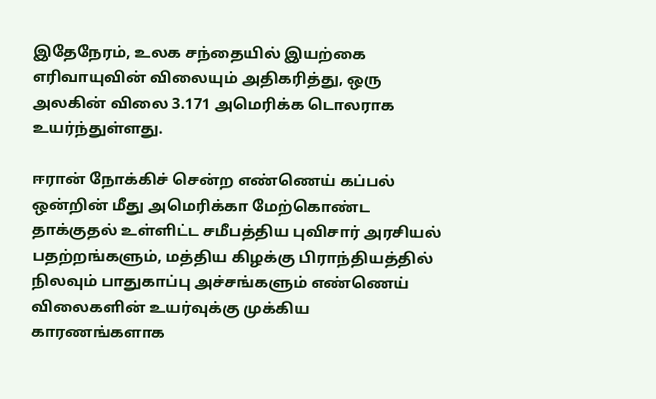இதேநேரம், உலக சந்தையில் இயற்கை எரிவாயுவின் விலையும் அதிகரித்து, ஒரு அலகின் விலை 3.171 அமெரிக்க டொலராக உயர்ந்துள்ளது.

ஈரான் நோக்கிச் சென்ற எண்ணெய் கப்பல் ஒன்றின் மீது அமெரிக்கா மேற்கொண்ட தாக்குதல் உள்ளிட்ட சமீபத்திய புவிசார் அரசியல் பதற்றங்களும், மத்திய கிழக்கு பிராந்தியத்தில் நிலவும் பாதுகாப்பு அச்சங்களும் எண்ணெய் விலைகளின் உயர்வுக்கு முக்கிய காரணங்களாக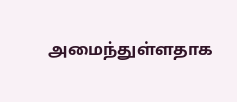அமைந்துள்ளதாக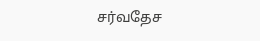சர்வதேச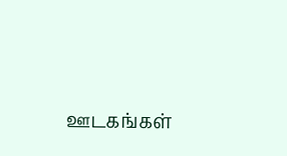ஊடகங்கள்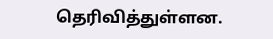தெரிவித்துள்ளன.